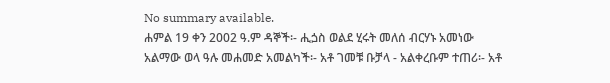No summary available.
ሐምል 19 ቀን 2002 ዓ.ም ዳኞች፡- ሒጏስ ወልደ ሂሩት መለሰ ብርሃኑ አመነው አልማው ወላ ዓሉ መሐመድ አመልካች፡- አቶ ገመቹ ቡቻላ - አልቀረቡም ተጠሪ፡- አቶ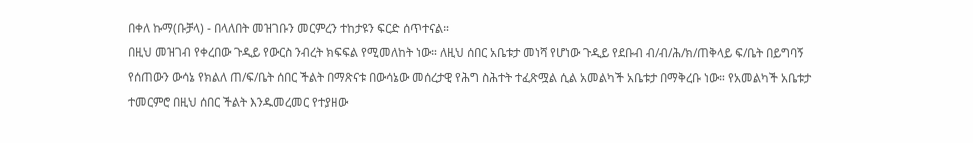በቀለ ኩማ(ቡቻላ) - በላለበት መዝገቡን መርምረን ተከታዩን ፍርድ ሰጥተናል።
በዚህ መዝገብ የቀረበው ጉዲይ የውርስ ንብረት ክፍፍል የሚመለከት ነው። ለዚህ ሰበር አቤቱታ መነሻ የሆነው ጉዲይ የደቡብ ብ/ብ/ሕ/ክ/ጠቅላይ ፍ/ቤት በይግባኝ የሰጠውን ውሳኔ የክልለ ጠ/ፍ/ቤት ሰበር ችልት በማጽናቱ በውሳኔው መሰረታዊ የሕግ ስሕተት ተፈጽሟል ሲል አመልካች አቤቱታ በማቅረቡ ነው። የአመልካች አቤቱታ ተመርምሮ በዚህ ሰበር ችልት እንዱመረመር የተያዘው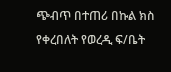ጭብጥ በተጠሪ በኩል ክስ የቀረበለት የወረዲ ፍ/ቤት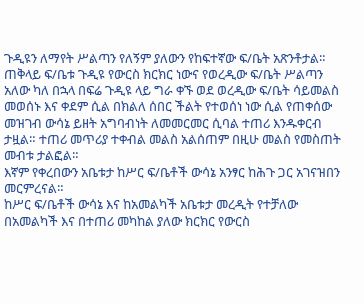ጉዲዩን ለማየት ሥልጣን የለኝም ያለውን የከፍተኛው ፍ/ቤት አጽንቶታል። ጠቅላይ ፍ/ቤቱ ጉዲዩ የውርስ ክርክር ነውና የወረዲው ፍ/ቤት ሥልጣን አለው ካለ በኋላ በፍሬ ጉዲዩ ላይ ግራ ቀኙ ወደ ወረዲው ፍ/ቤት ሳይመልስ መወሰኑ እና ቀደም ሲል በክልለ ሰበር ችልት የተወሰነ ነው ሲል የጠቀሰው መዝገብ ውሳኔ ይዘት አግባብነት ለመመርመር ሲባል ተጠሪ እንዱቀርብ ታዟል። ተጠሪ መጥሪያ ተቀብል መልስ አልሰጠም በዚሁ መልስ የመስጠት መብቱ ታልፎል።
እኛም የቀረበውን አቤቱታ ከሥር ፍ/ቤቶች ውሳኔ አንፃር ከሕጉ ጋር አገናዝበን መርምረናል።
ከሥር ፍ/ቤቶች ውሳኔ እና ከአመልካች አቤቱታ መረዲት የተቻለው በአመልካች እና በተጠሪ መካከል ያለው ክርክር የውርስ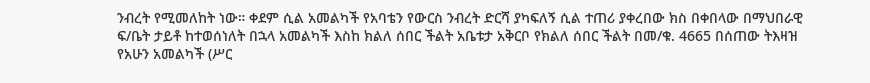ንብረት የሚመለከት ነው። ቀደም ሲል አመልካች የአባቴን የውርስ ንብረት ድርሻ ያካፍለኝ ሲል ተጠሪ ያቀረበው ክስ በቀበላው በማህበራዊ ፍ/ቤት ታይቶ ከተወሰነለት በኋላ አመልካች እስከ ክልለ ሰበር ችልት አቤቱታ አቅርቦ የክልለ ሰበር ችልት በመ/ቁ. 4665 በሰጠው ትእዛዝ የአሁን አመልካች (ሥር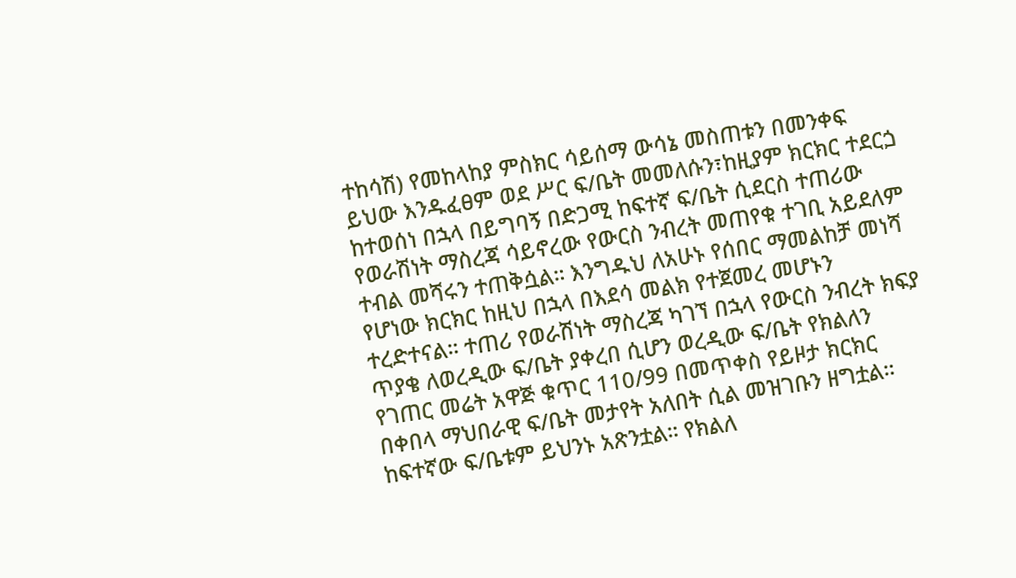ተከሳሽ) የመከላከያ ምስክር ሳይሰማ ውሳኔ መስጠቱን በመንቀፍ ይህው እንዱፈፀም ወደ ሥር ፍ/ቤት መመለሱን፣ከዚያም ክርክር ተደርጏ ከተወሰነ በኋላ በይግባኝ በድጋሚ ከፍተኛ ፍ/ቤት ሲደርስ ተጠሪው የወራሽነት ማስረጃ ሳይኖረው የውርስ ንብረት መጠየቁ ተገቢ አይደለም ተብል መሻሩን ተጠቅሷል። እንግዱህ ለአሁኑ የሰበር ማመልከቻ መነሻ የሆነው ክርክር ከዚህ በኋላ በእደሳ መልክ የተጀመረ መሆኑን ተረድተናል። ተጠሪ የወራሽነት ማስረጃ ካገኘ በኋላ የውርስ ንብረት ክፍያ ጥያቄ ለወረዲው ፍ/ቤት ያቀረበ ሲሆን ወረዲው ፍ/ቤት የክልለን የገጠር መሬት አዋጅ ቁጥር 110/99 በመጥቀስ የይዞታ ክርክር በቀበላ ማህበራዊ ፍ/ቤት መታየት አለበት ሲል መዝገቡን ዘግቷል። ከፍተኛው ፍ/ቤቱም ይህንኑ አጽንቷል። የክልለ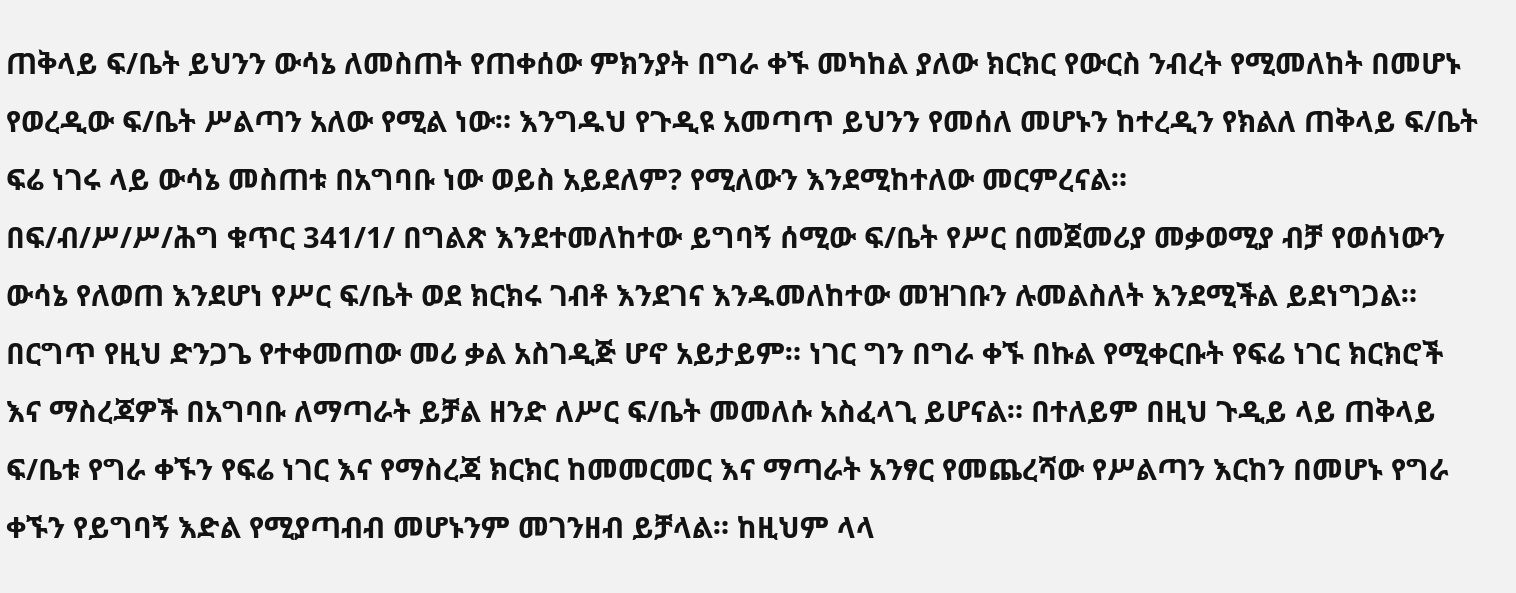ጠቅላይ ፍ/ቤት ይህንን ውሳኔ ለመስጠት የጠቀሰው ምክንያት በግራ ቀኙ መካከል ያለው ክርክር የውርስ ንብረት የሚመለከት በመሆኑ የወረዲው ፍ/ቤት ሥልጣን አለው የሚል ነው። እንግዱህ የጉዲዩ አመጣጥ ይህንን የመሰለ መሆኑን ከተረዲን የክልለ ጠቅላይ ፍ/ቤት ፍሬ ነገሩ ላይ ውሳኔ መስጠቱ በአግባቡ ነው ወይስ አይደለም? የሚለውን እንደሚከተለው መርምረናል።
በፍ/ብ/ሥ/ሥ/ሕግ ቁጥር 341/1/ በግልጽ እንደተመለከተው ይግባኝ ሰሚው ፍ/ቤት የሥር በመጀመሪያ መቃወሚያ ብቻ የወሰነውን ውሳኔ የለወጠ እንደሆነ የሥር ፍ/ቤት ወደ ክርክሩ ገብቶ እንደገና እንዱመለከተው መዝገቡን ሉመልስለት እንደሚችል ይደነግጋል። በርግጥ የዚህ ድንጋጌ የተቀመጠው መሪ ቃል አስገዲጅ ሆኖ አይታይም። ነገር ግን በግራ ቀኙ በኩል የሚቀርቡት የፍሬ ነገር ክርክሮች እና ማስረጃዎች በአግባቡ ለማጣራት ይቻል ዘንድ ለሥር ፍ/ቤት መመለሱ አስፈላጊ ይሆናል። በተለይም በዚህ ጉዲይ ላይ ጠቅላይ ፍ/ቤቱ የግራ ቀኙን የፍሬ ነገር እና የማስረጃ ክርክር ከመመርመር እና ማጣራት አንፃር የመጨረሻው የሥልጣን እርከን በመሆኑ የግራ ቀኙን የይግባኝ እድል የሚያጣብብ መሆኑንም መገንዘብ ይቻላል። ከዚህም ላላ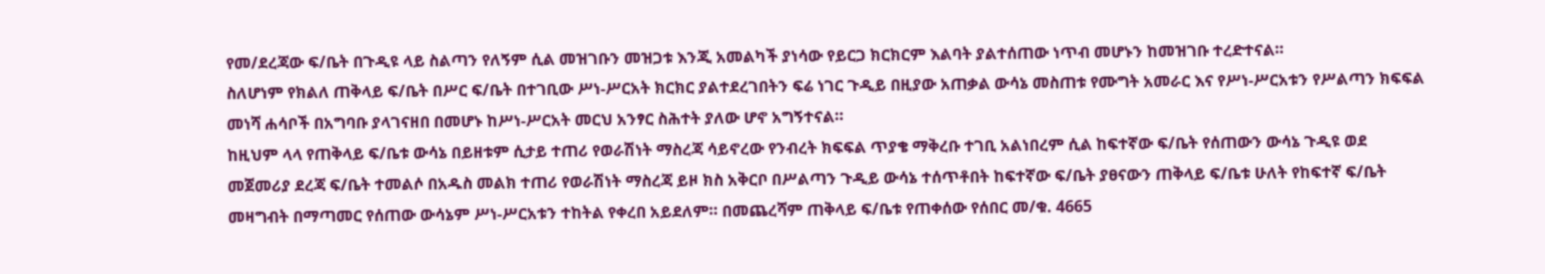የመ/ደረጃው ፍ/ቤት በጉዲዩ ላይ ስልጣን የለኝም ሲል መዝገቡን መዝጋቱ እንጂ አመልካች ያነሳው የይርጋ ክርክርም እልባት ያልተሰጠው ነጥብ መሆኑን ከመዝገቡ ተረድተናል።
ስለሆነም የክልለ ጠቅላይ ፍ/ቤት በሥር ፍ/ቤት በተገቢው ሥነ-ሥርአት ክርክር ያልተደረገበትን ፍሬ ነገር ጉዲይ በዚያው አጠቃል ውሳኔ መስጠቱ የሙግት አመራር እና የሥነ-ሥርአቱን የሥልጣን ክፍፍል መነሻ ሐሳቦች በአግባቡ ያላገናዘበ በመሆኑ ከሥነ-ሥርአት መርህ አንፃር ስሕተት ያለው ሆኖ አግኝተናል።
ከዚህም ላላ የጠቅላይ ፍ/ቤቱ ውሳኔ በይዘቱም ሲታይ ተጠሪ የወራሽነት ማስረጃ ሳይኖረው የንብረት ክፍፍል ጥያቄ ማቅረቡ ተገቢ አልነበረም ሲል ከፍተኛው ፍ/ቤት የሰጠውን ውሳኔ ጉዲዩ ወደ መጀመሪያ ደረጃ ፍ/ቤት ተመልሶ በአዱስ መልክ ተጠሪ የወራሽነት ማስረጃ ይዞ ክስ አቅርቦ በሥልጣን ጉዲይ ውሳኔ ተሰጥቶበት ከፍተኛው ፍ/ቤት ያፀናውን ጠቅላይ ፍ/ቤቱ ሁለት የከፍተኛ ፍ/ቤት መዛግብት በማጣመር የሰጠው ውሳኔም ሥነ-ሥርአቱን ተከትል የቀረበ አይደለም። በመጨረሻም ጠቅላይ ፍ/ቤቱ የጠቀሰው የሰበር መ/ቁ. 4665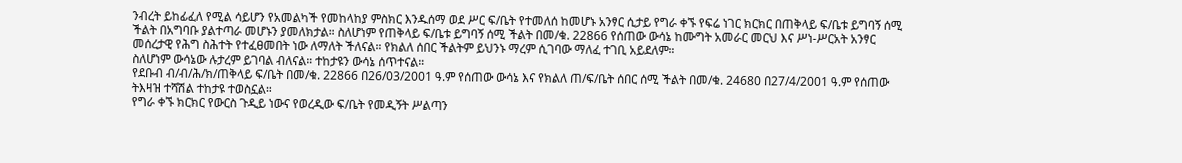ንብረት ይከፊፈለ የሚል ሳይሆን የአመልካች የመከላከያ ምስክር እንዱሰማ ወደ ሥር ፍ/ቤት የተመለሰ ከመሆኑ አንፃር ሲታይ የግራ ቀኙ የፍሬ ነገር ክርክር በጠቅላይ ፍ/ቤቱ ይግባኝ ሰሚ ችልት በአግባቡ ያልተጣራ መሆኑን ያመለክታል። ስለሆነም የጠቅላይ ፍ/ቤቱ ይግባኝ ሰሚ ችልት በመ/ቁ. 22866 የሰጠው ውሳኔ ከሙግት አመራር መርህ እና ሥነ-ሥርአት አንፃር መሰረታዊ የሕግ ስሕተት የተፈፀመበት ነው ለማለት ችለናል። የክልለ ሰበር ችልትም ይህንኑ ማረም ሲገባው ማለፈ ተገቢ አይደለም።
ስለሆነም ውሳኔው ሉታረም ይገባል ብለናል። ተከታዩን ውሳኔ ሰጥተናል።
የደቡብ ብ/ብ/ሕ/ክ/ጠቅላይ ፍ/ቤት በመ/ቁ. 22866 በ26/03/2001 ዓ.ም የሰጠው ውሳኔ እና የክልለ ጠ/ፍ/ቤት ሰበር ሰሚ ችልት በመ/ቁ. 24680 በ27/4/2001 ዓ.ም የሰጠው ትእዛዝ ተሻሽል ተከታዩ ተወስኗል።
የግራ ቀኙ ክርክር የውርስ ጉዲይ ነውና የወረዲው ፍ/ቤት የመዲኝት ሥልጣን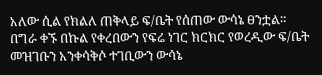አለው ሲል የክልለ ጠቅላይ ፍ/ቤት የሰጠው ውሳኔ ፀንቷል።
በግራ ቀኙ በኩል የቀረበውን የፍሬ ነገር ክርክር የወረዲው ፍ/ቤት መዝገቡን አንቀሳቅሶ ተገቢውን ውሳኔ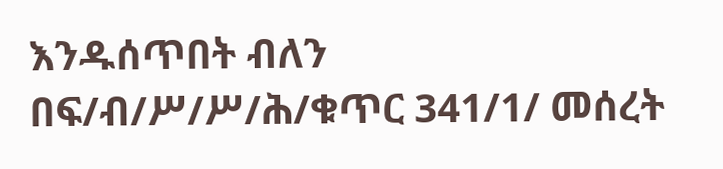እንዱሰጥበት ብለን በፍ/ብ/ሥ/ሥ/ሕ/ቁጥር 341/1/ መሰረት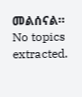መልሰናል።
No topics extracted.